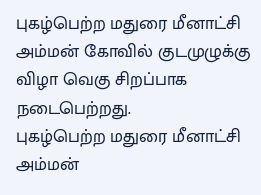புகழ்பெற்ற மதுரை மீனாட்சி அம்மன் கோவில் குடமுழுக்கு விழா வெகு சிறப்பாக நடைபெற்றது.
புகழ்பெற்ற மதுரை மீனாட்சி அம்மன்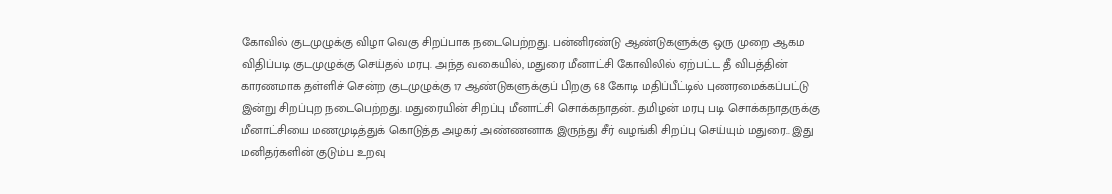கோவில் குடமுழுக்கு விழா வெகு சிறப்பாக நடைபெற்றது. பன்னிரண்டு ஆண்டுகளுக்கு ஒரு முறை ஆகம விதிப்படி குடமுழுக்கு செய்தல் மரபு. அந்த வகையில், மதுரை மீனாட்சி கோவிலில் ஏற்பட்ட தீ விபத்தின் காரணமாக தள்ளிச் சென்ற குடமுழுக்கு 17 ஆண்டுகளுக்குப் பிறகு 68 கோடி மதிப்பீட்டில் புணரமைக்கப்பட்டு இன்று சிறப்புற நடைபெற்றது. மதுரையின் சிறப்பு மீனாட்சி சொக்கநாதன்.. தமிழன் மரபு படி சொக்கநாதருக்கு மீனாட்சியை மணமுடித்துக் கொடுத்த அழகர் அண்ணனாக இருந்து சீர் வழங்கி சிறப்பு செய்யும் மதுரை.. இது மனிதர்களின் குடும்ப உறவு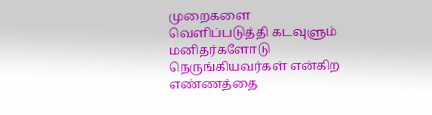முறைகளை வெளிப்படுத்தி கடவுளும் மனிதர்களோடு நெருங்கியவர்கள் என்கிற எண்ணத்தை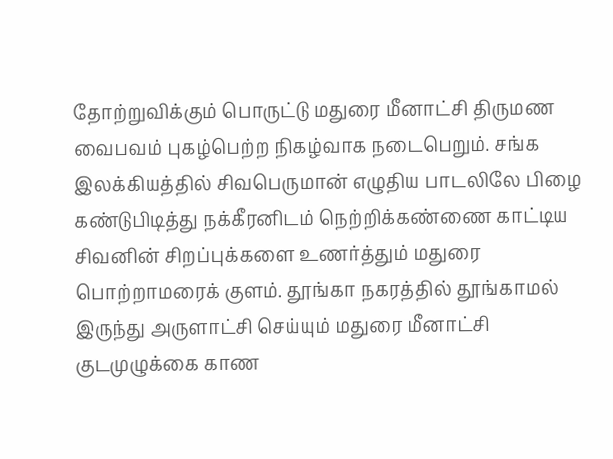தோற்றுவிக்கும் பொருட்டு மதுரை மீனாட்சி திருமண வைபவம் புகழ்பெற்ற நிகழ்வாக நடைபெறும். சங்க இலக்கியத்தில் சிவபெருமான் எழுதிய பாடலிலே பிழை கண்டுபிடித்து நக்கீரனிடம் நெற்றிக்கண்ணை காட்டிய சிவனின் சிறப்புக்களை உணர்த்தும் மதுரை பொற்றாமரைக் குளம். தூங்கா நகரத்தில் தூங்காமல் இருந்து அருளாட்சி செய்யும் மதுரை மீனாட்சி குடமுழுக்கை காண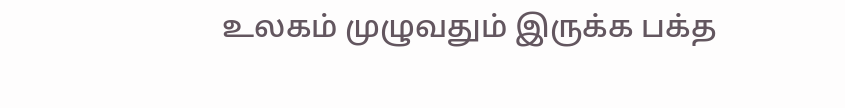உலகம் முழுவதும் இருக்க பக்த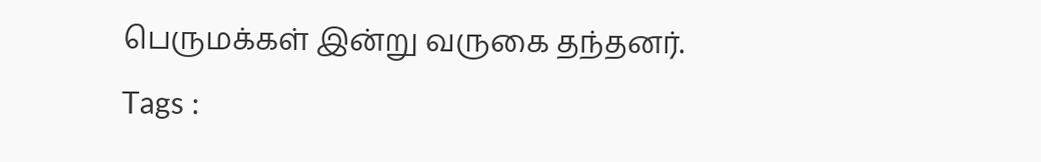பெருமக்கள் இன்று வருகை தந்தனர்.
Tags :